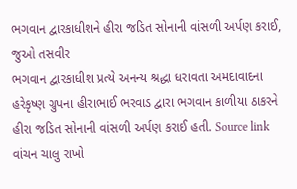ભગવાન દ્વારકાધીશને હીરા જડિત સોનાની વાંસળી અર્પણ કરાઈ, જુઓ તસવીર
ભગવાન દ્વારકાધીશ પ્રત્યે અનન્ય શ્રદ્ધા ધરાવતા અમદાવાદના હરેકૃષ્ણ ગ્રુપના હીરાભાઈ ભરવાડ દ્વારા ભગવાન કાળીયા ઠાકરને હીરા જડિત સોનાની વાંસળી અર્પણ કરાઈ હતી. Source link
વાંચન ચાલુ રાખો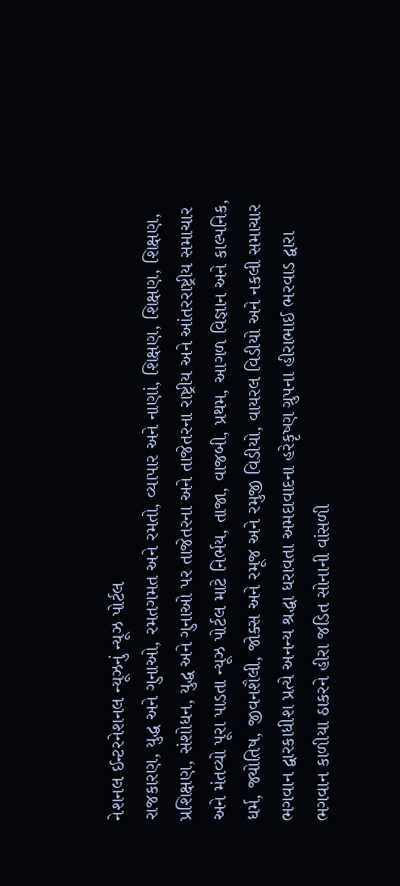નેશનલ ઈન્ટરનેશનલ ન્યૂઝનું ન્યૂઝ પોર્ટલ
રાજકારણ, યુદ્ધ અને ગુનાઓ, રમતગમત અને રમતો, વ્યાપાર અને નાણાં, શિક્ષણ, શિક્ષણ, શિક્ષણ, પ્રશિક્ષણ, સંશોધન, યુદ્ધ અને ગુનાઓ પર તાજેતરના અને તાજેતરના રાષ્ટ્રીય અને આંતરરાષ્ટ્રીય સમાચાર અને મંતવ્યો પૂરા પાડતા ન્યૂઝ પોર્ટલ માટે નિર્ભય, તાજા, વાજબી, પ્રથમ, આગળ વિજ્ઞાન અને કાલ્પનિક, ધર્મ, જ્યોતિષ, જીવનશૈલી, જોક્સ અને રમૂજ અને રમુજી વિડીયો, વાયરલ વિડીયો અને નકલી સમાચાર
ભગવાન દ્વારકાધીશ પ્રત્યે અનન્ય શ્રદ્ધા ધરાવતા અમદાવાદના હરેકૃષ્ણ ગ્રુપના હીરાભાઈ ભરવાડ દ્વારા ભગવાન કાળીયા ઠાકરને હીરા જડિત સોનાની વાંસળી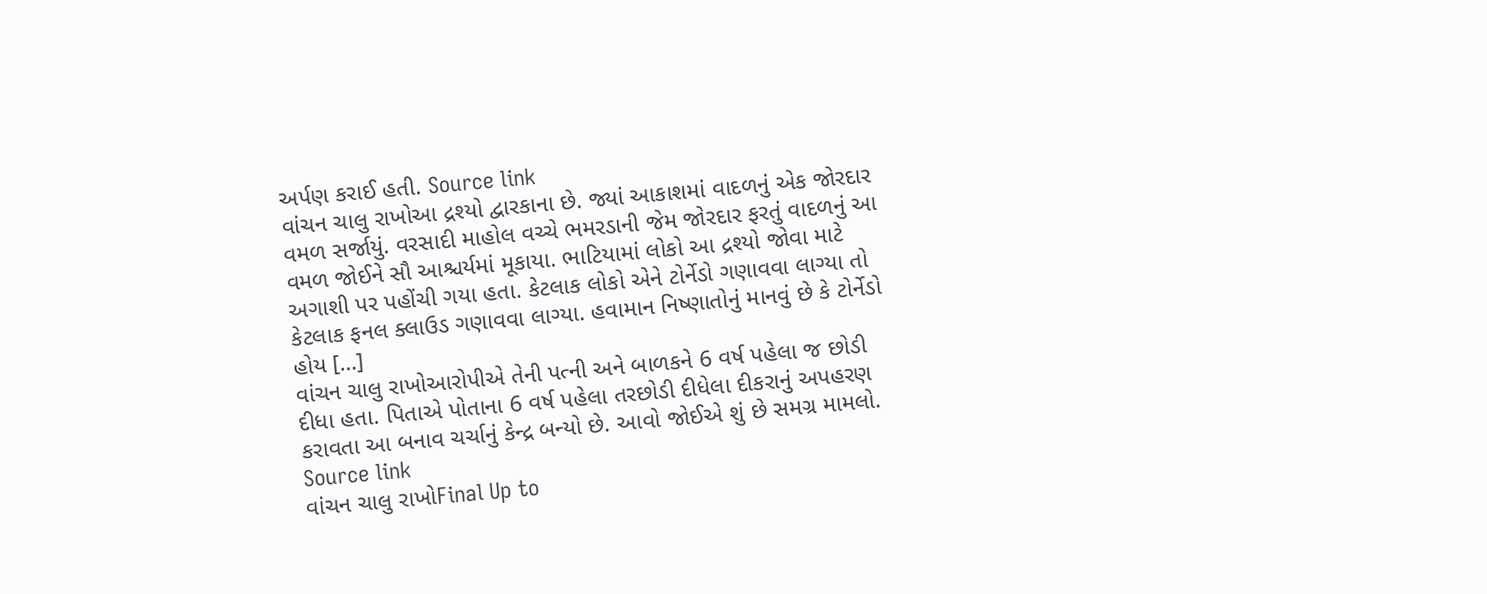અર્પણ કરાઈ હતી. Source link
વાંચન ચાલુ રાખોઆ દ્રશ્યો દ્વારકાના છે. જ્યાં આકાશમાં વાદળનું એક જોરદાર વમળ સર્જાયું. વરસાદી માહોલ વચ્ચે ભમરડાની જેમ જોરદાર ફરતું વાદળનું આ વમળ જોઈને સૌ આશ્ચર્યમાં મૂકાયા. ભાટિયામાં લોકો આ દ્રશ્યો જોવા માટે અગાશી પર પહોંચી ગયા હતા. કેટલાક લોકો એને ટોર્નેડો ગણાવવા લાગ્યા તો કેટલાક ફનલ ક્લાઉડ ગણાવવા લાગ્યા. હવામાન નિષ્ણાતોનું માનવું છે કે ટોર્નેડો હોય […]
વાંચન ચાલુ રાખોઆરોપીએ તેની પત્ની અને બાળકને 6 વર્ષ પહેલા જ છોડી દીધા હતા. પિતાએ પોતાના 6 વર્ષ પહેલા તરછોડી દીધેલા દીકરાનું અપહરણ કરાવતા આ બનાવ ચર્ચાનું કેન્દ્ર બન્યો છે. આવો જોઈએ શું છે સમગ્ર મામલો. Source link
વાંચન ચાલુ રાખોFinal Up to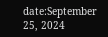date:September 25, 2024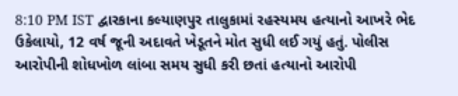8:10 PM IST દ્વારકાના કલ્યાણપુર તાલુકામાં રહસ્યમય હત્યાનો આખરે ભેદ ઉકેલાયો, 12 વર્ષ જૂની અદાવતે ખેડૂતને મોત સુધી લઈ ગયું હતું. પોલીસ આરોપીની શોધખોળ લાંબા સમય સુધી કરી છતાં હત્યાનો આરોપી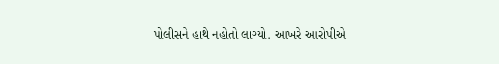પોલીસને હાથે નહોતો લાગ્યો. આખરે આરોપીએ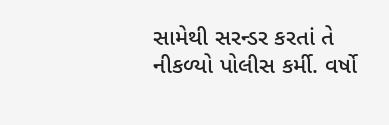સામેથી સરન્ડર કરતાં તે નીકળ્યો પોલીસ કર્મી. વર્ષો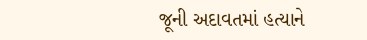જૂની અદાવતમાં હત્યાને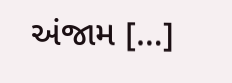અંજામ […]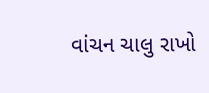વાંચન ચાલુ રાખો